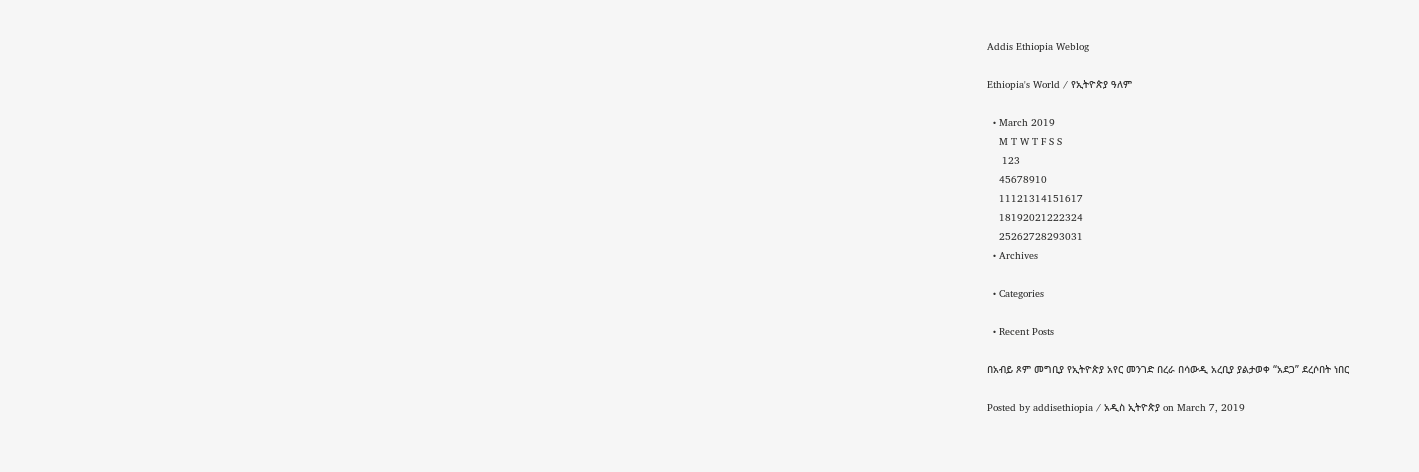Addis Ethiopia Weblog

Ethiopia's World / የኢትዮጵያ ዓለም

  • March 2019
    M T W T F S S
     123
    45678910
    11121314151617
    18192021222324
    25262728293031
  • Archives

  • Categories

  • Recent Posts

በአብይ ጾም መግቢያ የኢትዮጵያ አየር መንገድ በረራ በሳውዲ አረቢያ ያልታወቀ “አደጋ” ደረሶበት ነበር

Posted by addisethiopia / አዲስ ኢትዮጵያ on March 7, 2019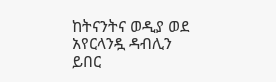ከትናንትና ወዲያ ወደ አየርላንዷ ዳብሊን ይበር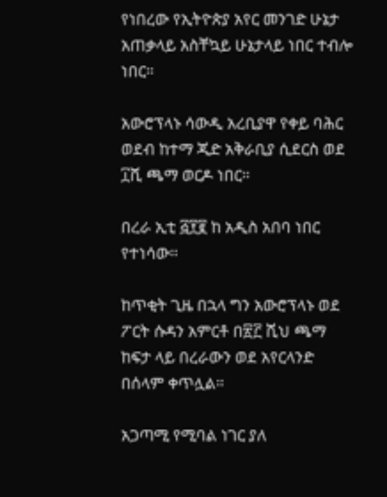የነበረው የኢትዮጵያ አየር መንገድ ሁኔታ አጠቃላይ አስቸኳይ ሁኔታላይ ነበር ተብሎ ነበር።

አውሮፕላኑ ሳውዲ አረቢያዋ የቀይ ባሕር ወደብ ከተማ ጂድ አቅራቢያ ሲደርስ ወደ ፲ሺ ጫማ ወርዶ ነበር።

በረራ ኢቲ ፭፻፪ ከ አዲስ አበባ ነበር የተነሳው።

ከጥቂት ጊዜ በኋላ ግን አውሮፕላኑ ወደ ፖርት ሱዳን አምርቶ በ፳፫ ሺህ ጫማ ከፍታ ላይ በረራውን ወደ አየርላንድ በሰላም ቀጥሏል።

አጋጣሚ የሚባል ነገር ያለ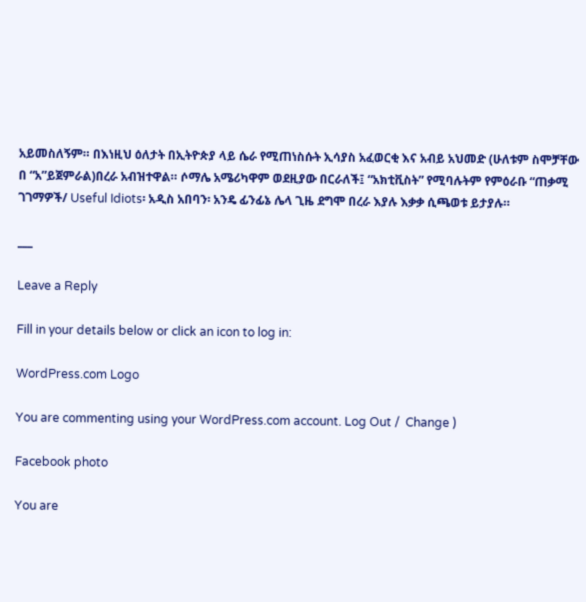አይመስለኝም። በእነዚህ ዕለታት በኢትዮጵያ ላይ ሴራ የሚጠነስሱት ኢሳያስ አፈወርቂ እና አብይ አህመድ (ሁለቱም ስሞቻቸው በ “አ”ይጀምራል)በረራ አብዝተዋል። ሶማሌ አሜሪካዋም ወደዚያው በርራለች፤ “አክቲቪስት” የሚባሉትም የምዕራቡ “ጠቃሚ ገገማዎች/ Useful Idiots፡ አዲስ አበባን፡ አንዴ ፊንፊኔ ሌላ ጊዜ ደግሞ በረራ እያሉ እቃቃ ሲጫወቱ ይታያሉ።

___

Leave a Reply

Fill in your details below or click an icon to log in:

WordPress.com Logo

You are commenting using your WordPress.com account. Log Out /  Change )

Facebook photo

You are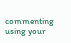commenting using your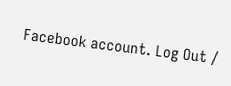Facebook account. Log Out /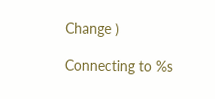Change )

Connecting to %s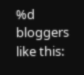%d bloggers like this: